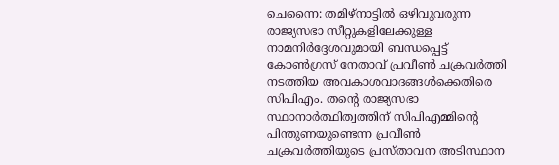ചെന്നൈ: തമിഴ്നാട്ടിൽ ഒഴിവുവരുന്ന രാജ്യസഭാ സീറ്റുകളിലേക്കുള്ള നാമനിർദ്ദേശവുമായി ബന്ധപ്പെട്ട് കോൺഗ്രസ് നേതാവ് പ്രവീൺ ചക്രവർത്തി നടത്തിയ അവകാശവാദങ്ങൾക്കെതിരെ സിപിഎം. തന്റെ രാജ്യസഭാ സ്ഥാനാർത്ഥിത്വത്തിന് സിപിഎമ്മിന്റെ പിന്തുണയുണ്ടെന്ന പ്രവീൺ ചക്രവർത്തിയുടെ പ്രസ്താവന അടിസ്ഥാന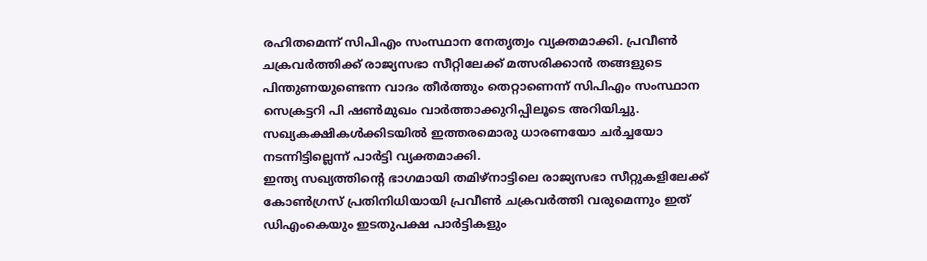രഹിതമെന്ന് സിപിഎം സംസ്ഥാന നേതൃത്വം വ്യക്തമാക്കി. പ്രവീൺ ചക്രവർത്തിക്ക് രാജ്യസഭാ സീറ്റിലേക്ക് മത്സരിക്കാൻ തങ്ങളുടെ പിന്തുണയുണ്ടെന്ന വാദം തീർത്തും തെറ്റാണെന്ന് സിപിഎം സംസ്ഥാന സെക്രട്ടറി പി ഷൺമുഖം വാർത്താക്കുറിപ്പിലൂടെ അറിയിച്ചു. സഖ്യകക്ഷികൾക്കിടയിൽ ഇത്തരമൊരു ധാരണയോ ചർച്ചയോ നടന്നിട്ടില്ലെന്ന് പാർട്ടി വ്യക്തമാക്കി.
ഇന്ത്യ സഖ്യത്തിന്റെ ഭാഗമായി തമിഴ്നാട്ടിലെ രാജ്യസഭാ സീറ്റുകളിലേക്ക് കോൺഗ്രസ് പ്രതിനിധിയായി പ്രവീൺ ചക്രവർത്തി വരുമെന്നും ഇത് ഡിഎംകെയും ഇടതുപക്ഷ പാർട്ടികളും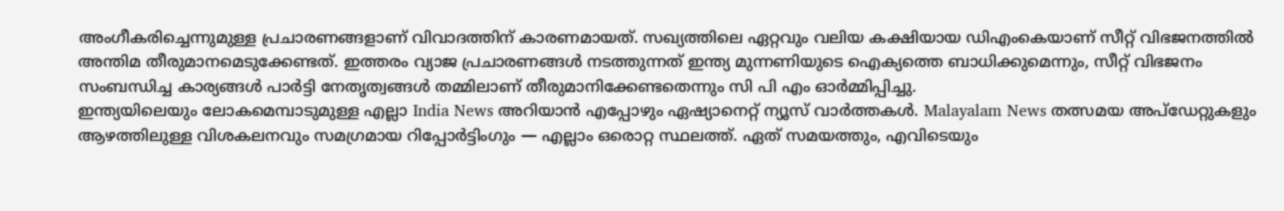അംഗീകരിച്ചെന്നുമുള്ള പ്രചാരണങ്ങളാണ് വിവാദത്തിന് കാരണമായത്. സഖ്യത്തിലെ ഏറ്റവും വലിയ കക്ഷിയായ ഡിഎംകെയാണ് സീറ്റ് വിഭജനത്തിൽ അന്തിമ തീരുമാനമെടുക്കേണ്ടത്. ഇത്തരം വ്യാജ പ്രചാരണങ്ങൾ നടത്തുന്നത് ഇന്ത്യ മുന്നണിയുടെ ഐക്യത്തെ ബാധിക്കുമെന്നും, സീറ്റ് വിഭജനം സംബന്ധിച്ച കാര്യങ്ങൾ പാർട്ടി നേതൃത്വങ്ങൾ തമ്മിലാണ് തീരുമാനിക്കേണ്ടതെന്നും സി പി എം ഓർമ്മിപ്പിച്ചു.
ഇന്ത്യയിലെയും ലോകമെമ്പാടുമുള്ള എല്ലാ India News അറിയാൻ എപ്പോഴും ഏഷ്യാനെറ്റ് ന്യൂസ് വാർത്തകൾ. Malayalam News തത്സമയ അപ്ഡേറ്റുകളും ആഴത്തിലുള്ള വിശകലനവും സമഗ്രമായ റിപ്പോർട്ടിംഗും — എല്ലാം ഒരൊറ്റ സ്ഥലത്ത്. ഏത് സമയത്തും, എവിടെയും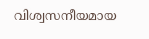വിശ്വസനീയമായ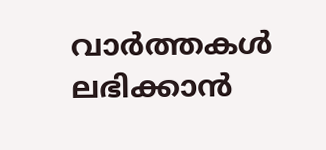വാർത്തകൾ ലഭിക്കാൻ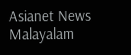Asianet News Malayalam